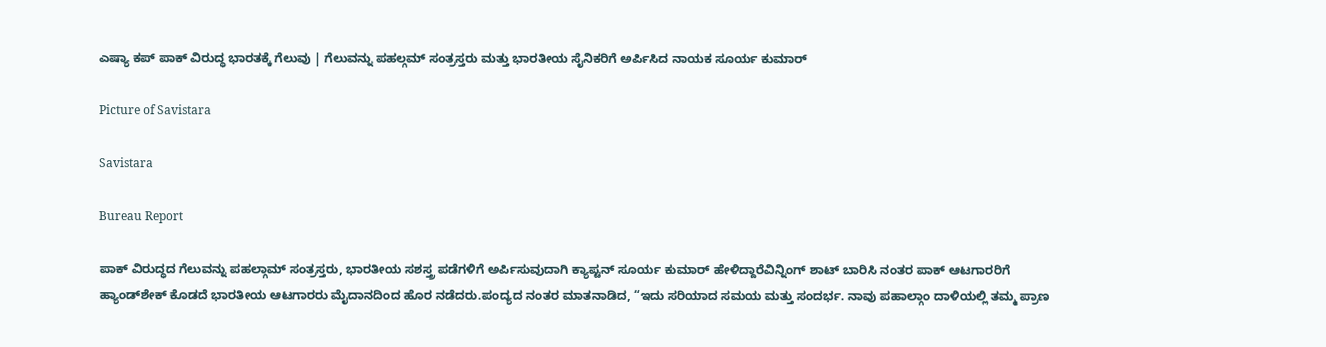ಎಷ್ಯಾ ಕಪ್ ಪಾಕ್ ವಿರುದ್ಧ ಭಾರತಕ್ಕೆ ಗೆಲುವು | ಗೆಲುವನ್ನು ಪಹಲ್ಗಮ್ ಸಂತ್ರಸ್ತರು ಮತ್ತು ಭಾರತೀಯ ಸೈನಿಕರಿಗೆ ಅರ್ಪಿಸಿದ ನಾಯಕ ಸೂರ್ಯ ಕುಮಾರ್

Picture of Savistara

Savistara

Bureau Report

ಪಾಕ್‌ ವಿರುದ್ಧದ ಗೆಲುವನ್ನು ಪಹಲ್ಗಾಮ್ ಸಂತ್ರಸ್ತರು, ಭಾರತೀಯ ಸಶಸ್ತ್ರ ಪಡೆಗಳಿಗೆ ಅರ್ಪಿಸುವುದಾಗಿ ಕ್ಯಾಪ್ಟನ್ ಸೂರ್ಯ ಕುಮಾರ್ ಹೇಳಿದ್ದಾರೆವಿನ್ನಿಂಗ್ ಶಾಟ್ ಬಾರಿಸಿ ನಂತರ ಪಾಕ್‌ ಆಟಗಾರರಿಗೆ ಹ್ಯಾಂಡ್‌ಶೇಕ್ ಕೊಡದೆ ಭಾರತೀಯ ಆಟಗಾರರು ಮೈದಾನದಿಂದ ಹೊರ ನಡೆದರು.ಪಂದ್ಯದ ನಂತರ ಮಾತನಾಡಿದ, “ಇದು ಸರಿಯಾದ ಸಮಯ ಮತ್ತು ಸಂದರ್ಭ. ನಾವು ಪಹಾಲ್ಗಾಂ ದಾಳಿಯಲ್ಲಿ ತಮ್ಮ ಪ್ರಾಣ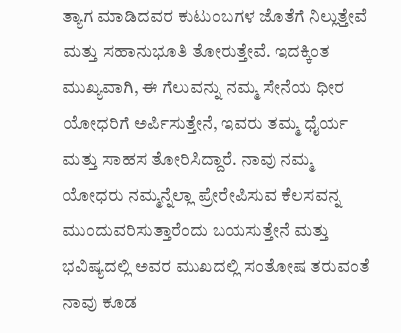ತ್ಯಾಗ ಮಾಡಿದವರ ಕುಟುಂಬಗಳ ಜೊತೆಗೆ ನಿಲ್ಲುತ್ತೇವೆ ಮತ್ತು ಸಹಾನುಭೂತಿ ತೋರುತ್ತೇವೆ. ಇದಕ್ಕಿಂತ ಮುಖ್ಯವಾಗಿ, ಈ ಗೆಲುವನ್ನು ನಮ್ಮ ಸೇನೆಯ ಧೀರ ಯೋಧರಿಗೆ ಅರ್ಪಿಸುತ್ತೇನೆ, ಇವರು ತಮ್ಮ ಧೈರ್ಯ ಮತ್ತು ಸಾಹಸ ತೋರಿಸಿದ್ದಾರೆ. ನಾವು ನಮ್ಮ ಯೋಧರು ನಮ್ಮನ್ನೆಲ್ಲಾ ಪ್ರೇರೇಪಿಸುವ ಕೆಲಸವನ್ನ ಮುಂದುವರಿಸುತ್ತಾರೆಂದು ಬಯಸುತ್ತೇನೆ ಮತ್ತು ಭವಿಷ್ಯದಲ್ಲಿ ಅವರ ಮುಖದಲ್ಲಿ ಸಂತೋಷ ತರುವಂತೆ ನಾವು ಕೂಡ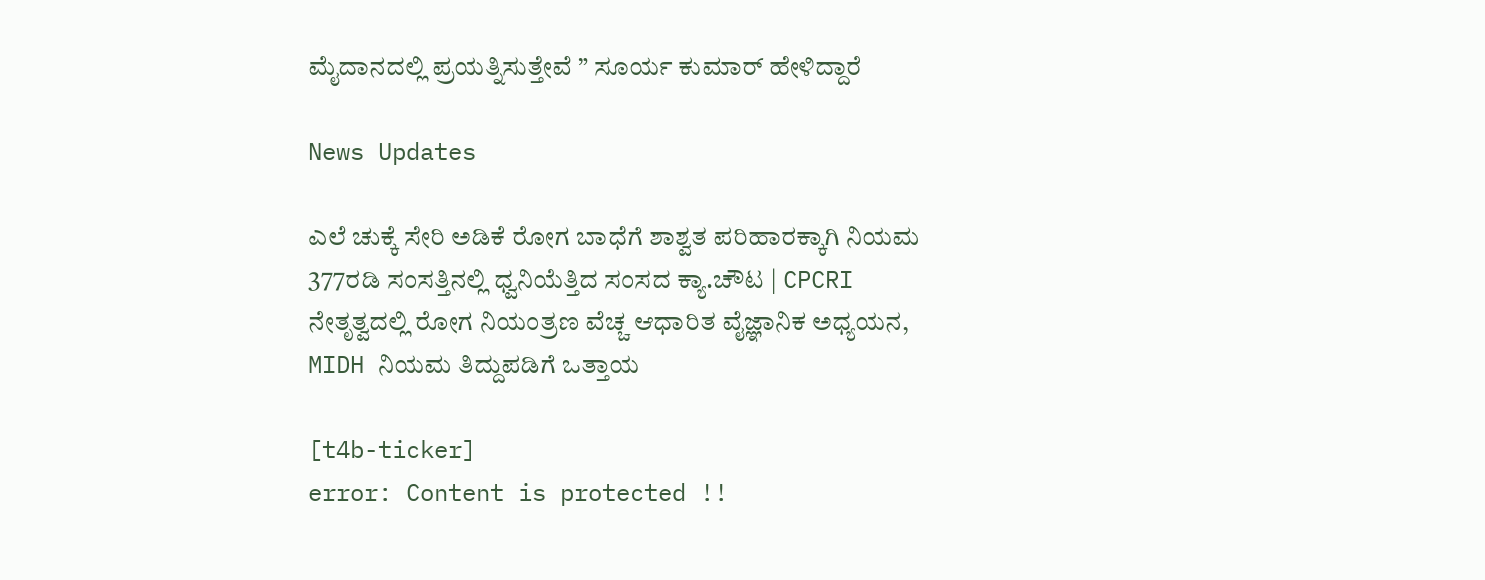ಮೈದಾನದಲ್ಲಿ ಪ್ರಯತ್ನಿಸುತ್ತೇವೆ ” ಸೂರ್ಯ ಕುಮಾರ್ ಹೇಳಿದ್ದಾರೆ

News Updates

ಎಲೆ ಚುಕ್ಕೆ ಸೇರಿ ಅಡಿಕೆ ರೋಗ ಬಾಧೆಗೆ ಶಾಶ್ವತ ಪರಿಹಾರಕ್ಕಾಗಿ ನಿಯಮ 377ರಡಿ ಸಂಸತ್ತಿನಲ್ಲಿ ಧ್ವನಿಯೆತ್ತಿದ ಸಂಸದ ಕ್ಯಾ.ಚೌಟ | CPCRI ನೇತೃತ್ವದಲ್ಲಿ ರೋಗ ನಿಯಂತ್ರಣ ವೆಚ್ಚ ಆಧಾರಿತ ವೈಜ್ಞಾನಿಕ ಅಧ್ಯಯನ, MIDH ನಿಯಮ ತಿದ್ದುಪಡಿಗೆ ಒತ್ತಾಯ

[t4b-ticker]
error: Content is protected !!